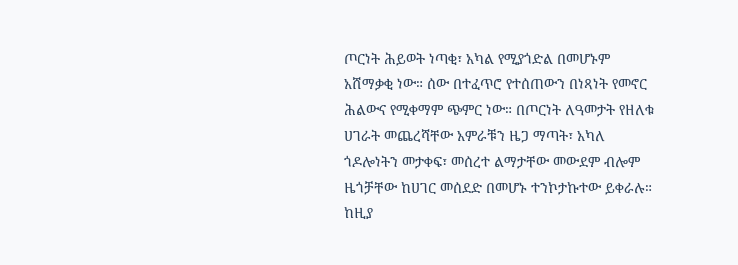ጦርነት ሕይወት ነጣቂ፣ አካል የሚያጎድል በመሆኑም አሸማቃቂ ነው። ሰው በተፈጥሮ የተሰጠውን በነጻነት የመኖር ሕልውና የሚቀማም ጭምር ነው። በጦርነት ለዓመታት የዘለቁ ሀገራት መጨረሻቸው አምራቹን ዜጋ ማጣት፣ አካለ ጎዶሎነትን መታቀፍ፣ መሰረተ ልማታቸው መውደም ብሎም ዜጎቻቸው ከሀገር መሰደድ በመሆኑ ተንኮታኩተው ይቀራሉ። ከዚያ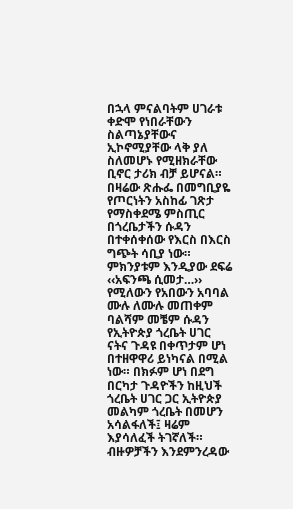በኋላ ምናልባትም ሀገራቱ ቀድሞ የነበራቸውን ስልጣኔያቸውና ኢኮኖሚያቸው ላቅ ያለ ስለመሆኑ የሚዘክራቸው ቢኖር ታሪክ ብቻ ይሆናል።
በዛሬው ጽሑፌ በመግቢያዬ የጦርነትን አስከፊ ገጽታ የማስቀደሜ ምስጢር በጎረቤታችን ሱዳን በተቀሰቀሰው የእርስ በእርስ ግጭት ሳቢያ ነው። ምክንያቱም እንዲያው ደፍሬ ‹‹አፍንጫ ሲመታ…›› የሚለውን የአበውን አባባል ሙሉ ለሙሉ መጠቀም ባልሻም መቼም ሱዳን የኢትዮጵያ ጎረቤት ሀገር ናትና ጉዳዩ በቀጥታም ሆነ በተዘዋዋሪ ይነካናል በሚል ነው። በክፉም ሆነ በደግ በርካታ ጉዳዮችን ከዚህች ጎረቤት ሀገር ጋር ኢትዮጵያ መልካም ጎረቤት በመሆን አሳልፋለች፤ ዛሬም እያሳለፈች ትገኛለች።
ብዙዎቻችን እንደምንረዳው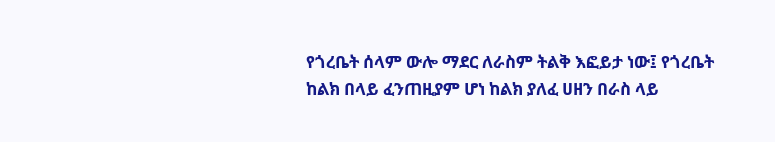የጎረቤት ሰላም ውሎ ማደር ለራስም ትልቅ እፎይታ ነው፤ የጎረቤት ከልክ በላይ ፈንጠዚያም ሆነ ከልክ ያለፈ ሀዘን በራስ ላይ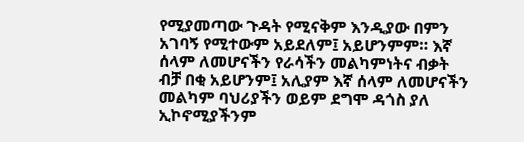የሚያመጣው ጉዳት የሚናቅም እንዲያው በምን አገባኝ የሚተውም አይደለም፤ አይሆንምም። እኛ ሰላም ለመሆናችን የራሳችን መልካምነትና ብቃት ብቻ በቂ አይሆንም፤ አሊያም እኛ ሰላም ለመሆናችን መልካም ባህሪያችን ወይም ደግሞ ዳጎስ ያለ ኢኮኖሚያችንም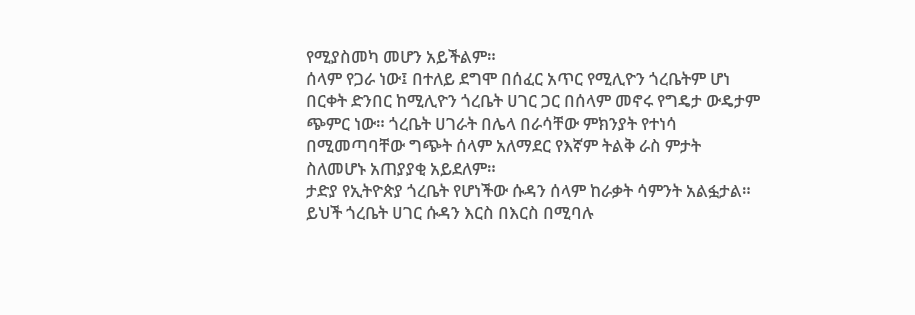የሚያስመካ መሆን አይችልም።
ሰላም የጋራ ነው፤ በተለይ ደግሞ በሰፈር አጥር የሚሊዮን ጎረቤትም ሆነ በርቀት ድንበር ከሚሊዮን ጎረቤት ሀገር ጋር በሰላም መኖሩ የግዴታ ውዴታም ጭምር ነው። ጎረቤት ሀገራት በሌላ በራሳቸው ምክንያት የተነሳ በሚመጣባቸው ግጭት ሰላም አለማደር የእኛም ትልቅ ራስ ምታት ስለመሆኑ አጠያያቂ አይደለም።
ታድያ የኢትዮጵያ ጎረቤት የሆነችው ሱዳን ሰላም ከራቃት ሳምንት አልፏታል። ይህች ጎረቤት ሀገር ሱዳን እርስ በእርስ በሚባሉ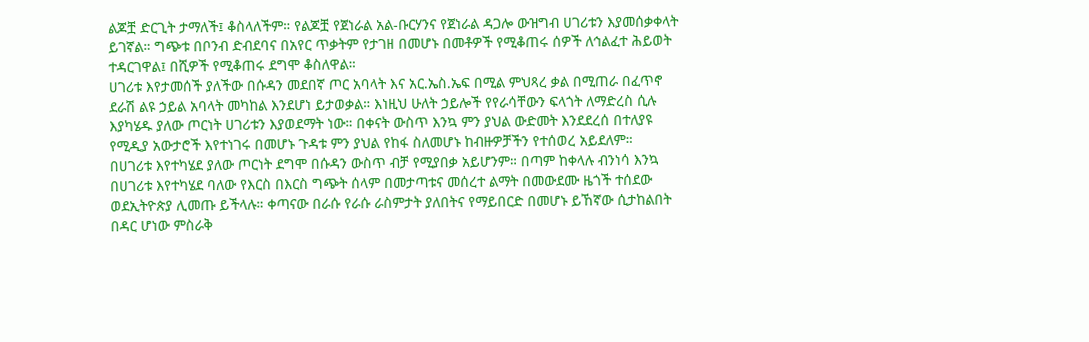ልጆቿ ድርጊት ታማለች፤ ቆስላለችም። የልጆቿ የጀነራል አል-ቡርሃንና የጀነራል ዳጋሎ ውዝግብ ሀገሪቱን እያመሰቃቀላት ይገኛል። ግጭቱ በቦንብ ድብደባና በአየር ጥቃትም የታገዘ በመሆኑ በመቶዎች የሚቆጠሩ ሰዎች ለኅልፈተ ሕይወት ተዳርገዋል፤ በሺዎች የሚቆጠሩ ደግሞ ቆስለዋል።
ሀገሪቱ እየታመሰች ያለችው በሱዳን መደበኛ ጦር አባላት እና አር.ኤስ.ኤፍ በሚል ምህጻረ ቃል በሚጠራ በፈጥኖ ደራሽ ልዩ ኃይል አባላት መካከል እንደሆነ ይታወቃል። እነዚህ ሁለት ኃይሎች የየራሳቸውን ፍላጎት ለማድረስ ሲሉ እያካሄዱ ያለው ጦርነት ሀገሪቱን እያወደማት ነው። በቀናት ውስጥ እንኳ ምን ያህል ውድመት እንደደረሰ በተለያዩ የሚዲያ አውታሮች እየተነገሩ በመሆኑ ጉዳቱ ምን ያህል የከፋ ስለመሆኑ ከብዙዎቻችን የተሰወረ አይደለም።
በሀገሪቱ እየተካሄደ ያለው ጦርነት ደግሞ በሱዳን ውስጥ ብቻ የሚያበቃ አይሆንም። በጣም ከቀላሉ ብንነሳ እንኳ በሀገሪቱ እየተካሄደ ባለው የእርስ በእርስ ግጭት ሰላም በመታጣቱና መሰረተ ልማት በመውደሙ ዜጎች ተሰደው ወደኢትዮጵያ ሊመጡ ይችላሉ። ቀጣናው በራሱ የራሱ ራስምታት ያለበትና የማይበርድ በመሆኑ ይኸኛው ሲታከልበት በዳር ሆነው ምስራቅ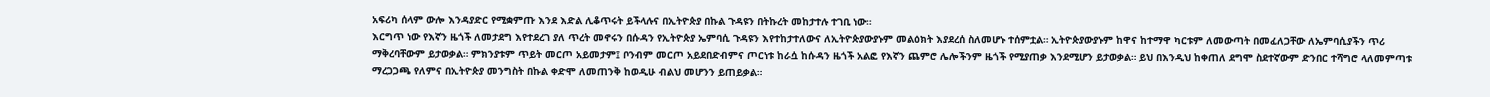አፍሪካ ሰላም ውሎ እንዳያድር የሚቋምጡ እንደ እድል ሊቆጥሩት ይችላሉና በኢትዮጵያ በኩል ጉዳዩን በትኩረት መከታተሉ ተገቢ ነው።
እርግጥ ነው የእኛን ዜጎች ለመታደግ እየተደረገ ያለ ጥረት መኖሩን በሱዳን የኢትዮጵያ ኤምባሲ ጉዳዩን እየተከታተለውና ለኢትዮጵያውያኑም መልዕክት እያደረሰ ስለመሆኑ ተሰምቷል። ኢትዮጵያውያኑም ከዋና ከተማዋ ካርቱም ለመውጣት በመፈለጋቸው ለኤምባሲያችን ጥሪ ማቅረባቸውም ይታወቃል። ምክንያቱም ጥይት መርጦ አይመታም፤ ቦንብም መርጦ አይደበድብምና ጦርነቱ ከራሷ ከሱዳን ዜጎች አልፎ የእኛን ጨምሮ ሌሎችንም ዜጎች የሚያጠቃ እንደሚሆን ይታወቃል። ይህ በእንዲህ ከቀጠለ ደግሞ ስደተኛውም ድንበር ተሻግሮ ላለመምጣቱ ማረጋጋጫ የለምና በኢትዮጵያ መንግስት በኩል ቀድሞ ለመጠንቅ ከወዲሁ ብልህ መሆንን ይጠይቃል።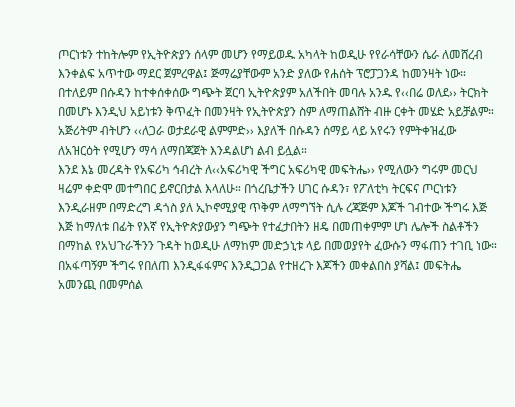ጦርነቱን ተከትሎም የኢትዮጵያን ሰላም መሆን የማይወዱ አካላት ከወዲሁ የየራሳቸውን ሴራ ለመሸረብ እንቀልፍ አጥተው ማደር ጀምረዋል፤ ጅማሬያቸውም አንድ ያለው የሐሰት ፕሮፓጋንዳ ከመንዛት ነው። በተለይም በሱዳን ከተቀሰቀሰው ግጭት ጀርባ ኢትዮጵያም አለችበት መባሉ አንዱ የ‹‹በሬ ወለደ›› ትርክት በመሆኑ እንዲህ አይነቱን ቅጥፈት በመንዛት የኢትዮጵያን ስም ለማጠልሸት ብዙ ርቀት መሄድ አይቻልም። አጅሪትም ብትሆን ‹‹ለጋራ ወታደራዊ ልምምድ›› እያለች በሱዳን ሰማይ ላይ አየሩን የምትቀዝፈው ለአዝርዕት የሚሆን ማሳ ለማበጃጀት እንዳልሆነ ልብ ይሏል።
እንደ እኔ መረዳት የአፍሪካ ኅብረት ለ‹‹አፍሪካዊ ችግር አፍሪካዊ መፍትሔ›› የሚለውን ግሩም መርህ ዛሬም ቀድሞ መተግበር ይኖርበታል እላለሁ። በጎረቤታችን ሀገር ሱዳን፣ የፖለቲካ ትርፍና ጦርነቱን እንዲራዘም በማድረግ ዳጎስ ያለ ኢኮኖሚያዊ ጥቅም ለማግኘት ሲሉ ረጃጅም እጆች ገብተው ችግሩ እጅ እጅ ከማለቱ በፊት የእኛ የኢትዮጵያውያን ግጭት የተፈታበትን ዘዴ በመጠቀምም ሆነ ሌሎች ስልቶችን በማከል የአህጉራችንን ጉዳት ከወዲሁ ለማከም መድኃኒቱ ላይ በመወያየት ፈውሱን ማፋጠን ተገቢ ነው።
በአፋጣኝም ችግሩ የበለጠ እንዲፋፋምና እንዲጋጋል የተዘረጉ እጆችን መቀልበስ ያሻል፤ መፍትሔ አመንጪ በመምሰል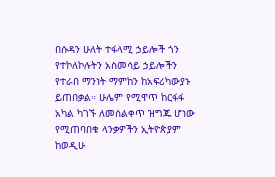በሱዳን ሁለት ተፋላሚ ኃይሎች ጎን የተኮለኮሉትን አስመሳይ ኃይሎችን የተራበ ማንነት ማምከን ከአፍሪካውያኑ ይጠበቃል። ሁሌም የሚዋጥ ከርፋፋ አካል ካገኙ ለመሰልቀጥ ዝግጁ ሆነው የሚጠባበቁ ላንቃዎችን ኢትዮጵያም ከወዲሁ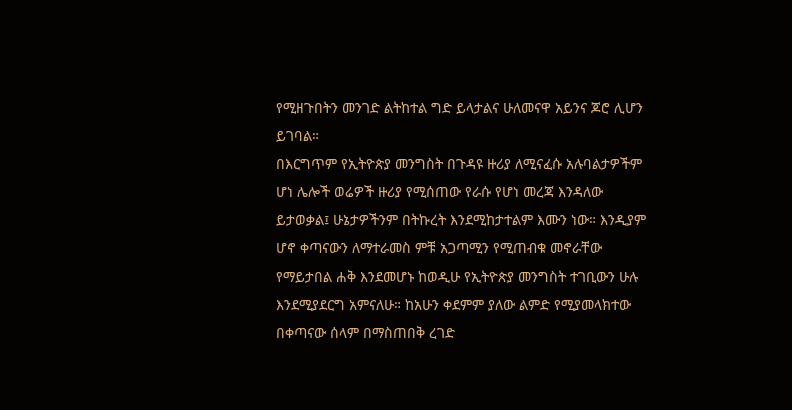የሚዘጉበትን መንገድ ልትከተል ግድ ይላታልና ሁለመናዋ አይንና ጆሮ ሊሆን ይገባል።
በእርግጥም የኢትዮጵያ መንግስት በጉዳዩ ዙሪያ ለሚናፈሱ አሉባልታዎችም ሆነ ሌሎች ወሬዎች ዙሪያ የሚሰጠው የራሱ የሆነ መረጃ እንዳለው ይታወቃል፤ ሁኔታዎችንም በትኩረት እንደሚከታተልም እሙን ነው። እንዲያም ሆኖ ቀጣናውን ለማተራመስ ምቹ አጋጣሚን የሚጠብቁ መኖራቸው የማይታበል ሐቅ እንደመሆኑ ከወዲሁ የኢትዮጵያ መንግስት ተገቢውን ሁሉ እንደሚያደርግ አምናለሁ። ከአሁን ቀደምም ያለው ልምድ የሚያመላክተው በቀጣናው ሰላም በማስጠበቅ ረገድ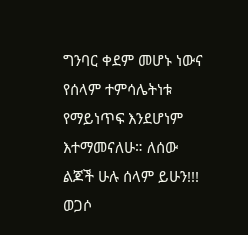ግንባር ቀደም መሆኑ ነውና የሰላም ተምሳሌትነቱ የማይነጥፍ እንደሆነም እተማመናለሁ። ለሰው ልጆች ሁሉ ሰላም ይሁን!!!
ወጋሶ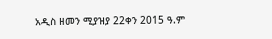አዲስ ዘመን ሚያዝያ 22ቀን 2015 ዓ.ም